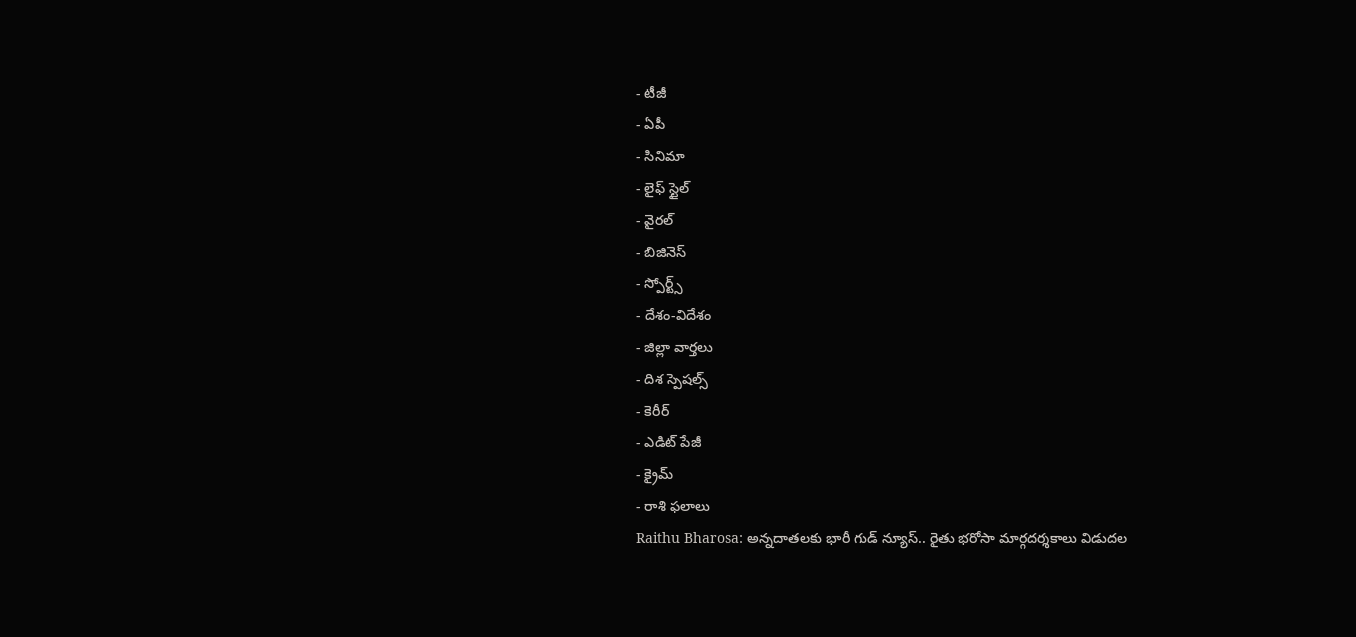- టీజీ
- ఏపీ
- సినిమా
- లైఫ్ స్టైల్
- వైరల్
- బిజినెస్
- స్పోర్ట్స్
- దేశం-విదేశం
- జిల్లా వార్తలు
- దిశ స్పెషల్స్
- కెరీర్
- ఎడిట్ పేజీ
- క్రైమ్
- రాశి ఫలాలు
Raithu Bharosa: అన్నదాతలకు భారీ గుడ్ న్యూస్.. రైతు భరోసా మార్గదర్శకాలు విడుదల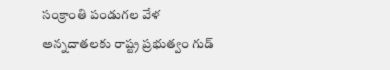సంక్రాంతి పండుగల వేళ అన్నదాతలకు రాష్ట్ర ప్రభుత్వం గుడ్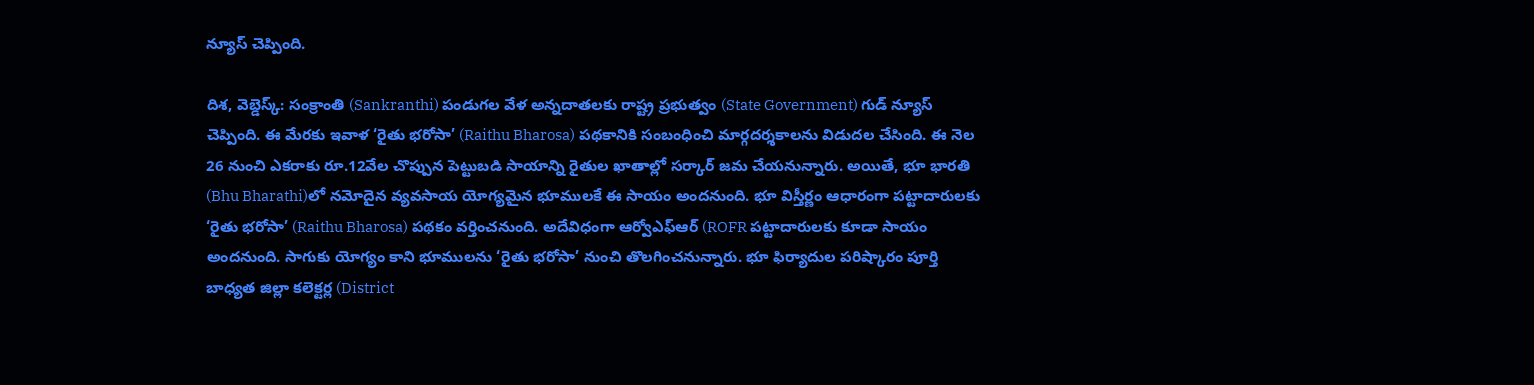న్యూస్ చెప్పింది.

దిశ, వెబ్డెస్క్: సంక్రాంతి (Sankranthi) పండుగల వేళ అన్నదాతలకు రాష్ట్ర ప్రభుత్వం (State Government) గుడ్ న్యూస్ చెప్పింది. ఈ మేరకు ఇవాళ ‘రైతు భరోసా’ (Raithu Bharosa) పథకానికి సంబంధించి మార్గదర్శకాలను విడుదల చేసింది. ఈ నెల 26 నుంచి ఎకరాకు రూ.12వేల చొప్పున పెట్టుబడి సాయాన్ని రైతుల ఖాతాల్లో సర్కార్ జమ చేయనున్నారు. అయితే, భూ భారతి (Bhu Bharathi)లో నమోదైన వ్యవసాయ యోగ్యమైన భూములకే ఈ సాయం అందనుంది. భూ విస్తీర్ణం ఆధారంగా పట్టాదారులకు ‘రైతు భరోసా’ (Raithu Bharosa) పథకం వర్తించనుంది. అదేవిధంగా ఆర్వోఎఫ్ఆర్ (ROFR పట్టాదారులకు కూడా సాయం అందనుంది. సాగుకు యోగ్యం కాని భూములను ‘రైతు భరోసా’ నుంచి తొలగించనున్నారు. భూ ఫిర్యాదుల పరిష్కారం పూర్తి బాధ్యత జిల్లా కలెక్టర్ల (District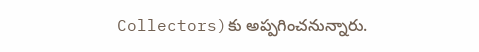Collectors)కు అప్పగించనున్నారు.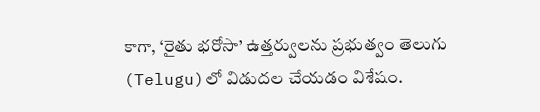కాగా, ‘రైతు భరోసా’ ఉత్తర్వులను ప్రభుత్వం తెలుగు (Telugu)లో విడుదల చేయడం విశేషం.